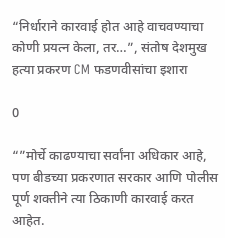“निर्धाराने कारवाई होत आहे वाचवण्याचा कोणी प्रयत्न केला, तर…”, संतोष देशमुख हत्या प्रकरण CM फडणवीसांचा इशारा

0

“”मोर्चे काढण्याचा सर्वांना अधिकार आहे, पण बीडच्या प्रकरणात सरकार आणि पोलीस पूर्ण शक्तीने त्या ठिकाणी कारवाई करत आहेत.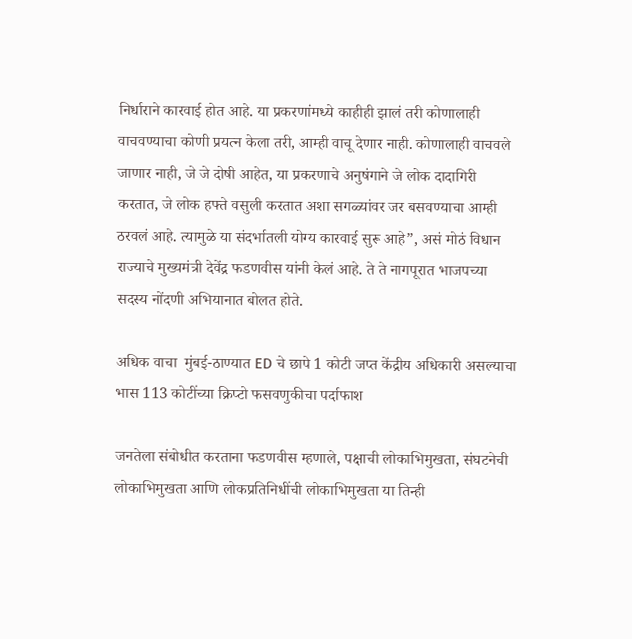निर्धाराने कारवाई होत आहे. या प्रकरणांमध्ये काहीही झालं तरी कोणालाही वाचवण्याचा कोणी प्रयत्न केला तरी, आम्ही वाचू देणार नाही. कोणालाही वाचवले जाणार नाही, जे जे दोषी आहेत, या प्रकरणाचे अनुषंगाने जे लोक दादागिरी करतात, जे लोक हफ्ते वसुली करतात अशा सगळ्यांवर जर बसवण्याचा आम्ही ठरवलं आहे. त्यामुळे या संदर्भातली योग्य कारवाई सुरू आहे”, असं मोठं विधान राज्याचे मुख्यमंत्री देवेंद्र फडणवीस यांनी केलं आहे. ते ते नागपूरात भाजपच्या सदस्य नोंदणी अभियानात बोलत होते.

अधिक वाचा  मुंबई-ठाण्यात ED चे छापे 1 कोटी जप्त केंद्रीय अधिकारी असल्याचा भास 113 कोटींच्या क्रिप्टो फसवणुकीचा पर्दाफाश

जनतेला संबोधीत करताना फडणवीस म्हणाले, पक्षाची लोकाभिमुखता, संघटनेची लोकाभिमुखता आणि लोकप्रतिनिधींची लोकाभिमुखता या तिन्ही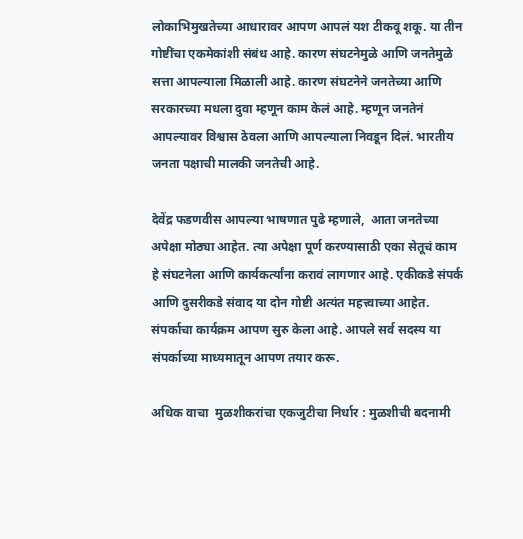लोकाभिमुखतेच्या आधारावर आपण आपलं यश टीकवू शकू. या तीन गोष्टींचा एकमेकांशी संबंध आहे. कारण संघटनेमुळे आणि जनतेमुळे सत्ता आपल्याला मिळाली आहे. कारण संघटनेने जनतेच्या आणि सरकारच्या मधला दुवा म्हणून काम केलं आहे. म्हणून जनतेनं आपल्यावर विश्वास ठेवला आणि आपल्याला निवडून दिलं. भारतीय जनता पक्षाची मालकी जनतेची आहे.

देवेंद्र फडणवीस आपल्या भाषणात पुढे म्हणाले,  आता जनतेच्या अपेक्षा मोठ्या आहेत. त्या अपेक्षा पूर्ण करण्यासाठी एका सेतूचं काम हे संघटनेला आणि कार्यकर्त्यांना करावं लागणार आहे. एकीकडे संपर्क आणि दुसरीकडे संवाद या दोन गोष्टी अत्यंत महत्त्वाच्या आहेत. संपर्काचा कार्यक्रम आपण सुरु केला आहे. आपले सर्व सदस्य या संपर्काच्या माध्यमातून आपण तयार करू.

अधिक वाचा  मुळशीकरांचा एकजुटीचा निर्धार : मुळशीची बदनामी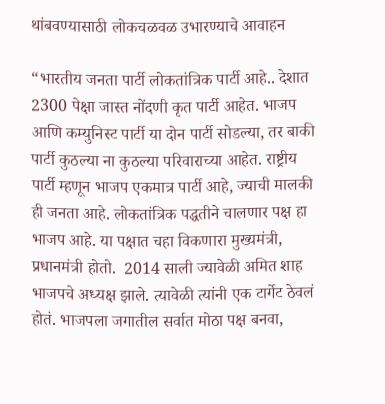थांबवण्यासाठी लोकचळवळ उभारण्याचे आवाहन

“भारतीय जनता पार्टी लोकतांत्रिक पार्टी आहे.. देशात 2300 पेक्षा जास्त नोंदणी कृत पार्टी आहेत. भाजप आणि कम्युनिस्ट पार्टी या दोन पार्टी सोडल्या, तर बाकी पार्टी कुठल्या ना कुठल्या परिवाराच्या आहेत. राष्ट्रीय पार्टी म्हणून भाजप एकमात्र पार्टी आहे, ज्याची मालकी ही जनता आहे. लोकतांत्रिक पद्धतीने चालणार पक्ष हा भाजप आहे. या पक्षात चहा विकणारा मुख्यमंत्री, प्रधानमंत्री होतो.  2014 साली ज्यावेळी अमित शाह भाजपचे अध्यक्ष झाले. त्यावेळी त्यांनी एक टार्गेट ठेवलं होतं. भाजपला जगातील सर्वात मोठा पक्ष बनवा,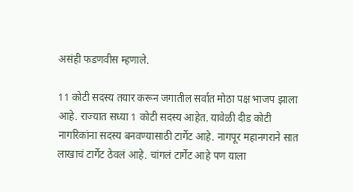असंही फडणवीस म्हणाले.

11 कोटी सदस्य तयार करून जगातील सर्वात मोठा पक्ष भाजप झाला आहे. राज्यात सध्या 1 कोटी सदस्य आहेत. यावेळी दीड कोटी नागरिकांना सदस्य बनवण्यासाठी टार्गेट आहे. नागपूर महानगराने सात लाखाचं टार्गेट ठेवलं आहे. चांगलं टार्गेट आहे पण याला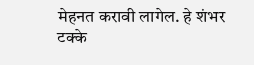मेहनत करावी लागेल. हे शंभर टक्के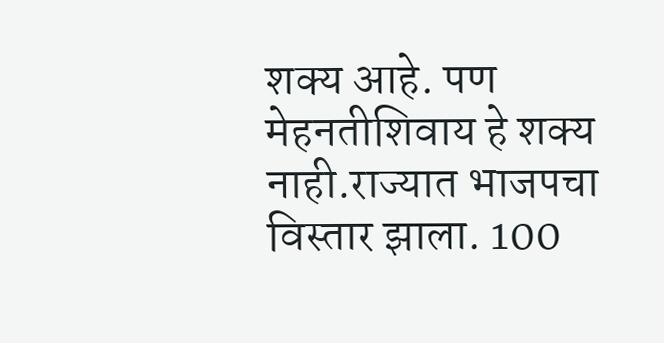शक्य आहे. पण मेहनतीशिवाय हे शक्य नाही.राज्यात भाजपचा विस्तार झाला. 100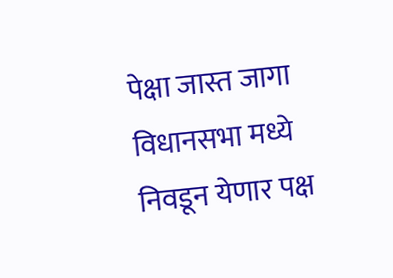पेक्षा जास्त जागा विधानसभा मध्ये निवडून येणार पक्ष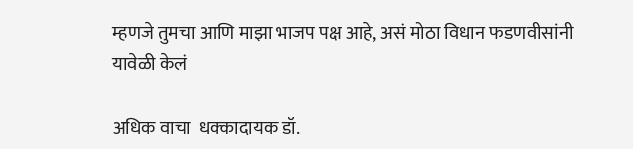म्हणजे तुमचा आणि माझा भाजप पक्ष आहे, असं मोठा विधान फडणवीसांनी यावेळी केलं

अधिक वाचा  धक्कादायक डॉ.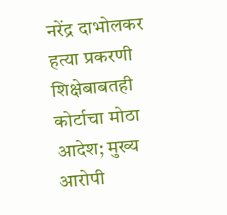नरेंद्र दाभोलकर हत्या प्रकरणी शिक्षेबाबतही कोर्टाचा मोठा आदेश; मुख्य आरोपी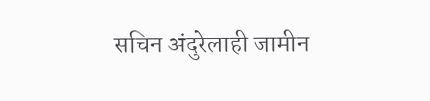सचिन अंदुरेलाही जामीन